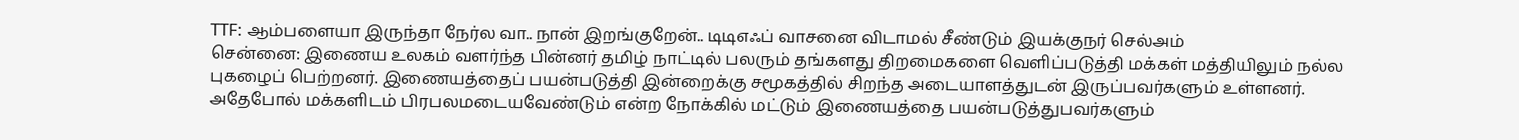TTF: ஆம்பளையா இருந்தா நேர்ல வா.. நான் இறங்குறேன்.. டிடிஎஃப் வாசனை விடாமல் சீண்டும் இயக்குநர் செல்அம்
சென்னை: இணைய உலகம் வளர்ந்த பின்னர் தமிழ் நாட்டில் பலரும் தங்களது திறமைகளை வெளிப்படுத்தி மக்கள் மத்தியிலும் நல்ல புகழைப் பெற்றனர். இணையத்தைப் பயன்படுத்தி இன்றைக்கு சமூகத்தில் சிறந்த அடையாளத்துடன் இருப்பவர்களும் உள்ளனர். அதேபோல் மக்களிடம் பிரபலமடையவேண்டும் என்ற நோக்கில் மட்டும் இணையத்தை பயன்படுத்துபவர்களும்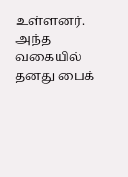உள்ளனர்.
அந்த வகையில் தனது பைக்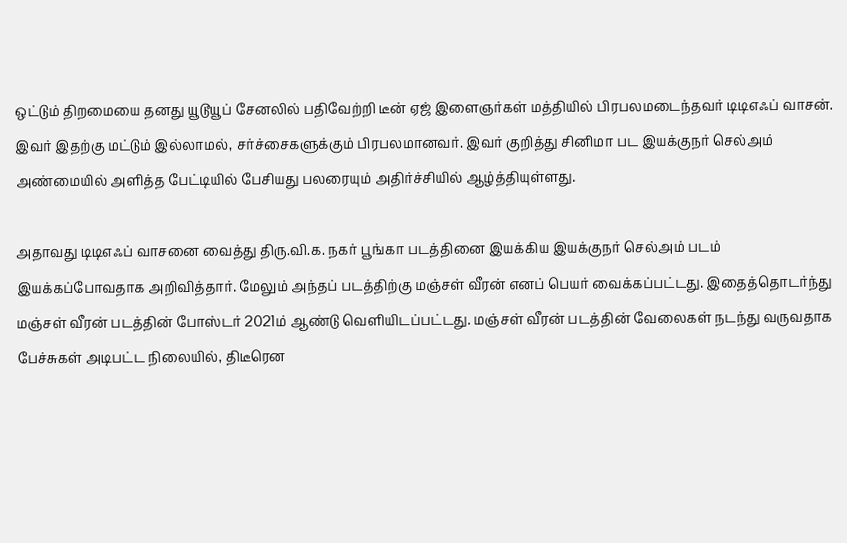ஒட்டும் திறமையை தனது யூடூயூப் சேனலில் பதிவேற்றி டீன் ஏஜ் இளைஞர்கள் மத்தியில் பிரபலமடைந்தவர் டிடிஎஃப் வாசன். இவர் இதற்கு மட்டும் இல்லாமல், சர்ச்சைகளுக்கும் பிரபலமானவர். இவர் குறித்து சினிமா பட இயக்குநர் செல்அம் அண்மையில் அளித்த பேட்டியில் பேசியது பலரையும் அதிர்ச்சியில் ஆழ்த்தியுள்ளது.

அதாவது டிடிஎஃப் வாசனை வைத்து திரு.வி.க. நகர் பூங்கா படத்தினை இயக்கிய இயக்குநர் செல்அம் படம் இயக்கப்போவதாக அறிவித்தார். மேலும் அந்தப் படத்திற்கு மஞ்சள் வீரன் எனப் பெயர் வைக்கப்பட்டது. இதைத்தொடர்ந்து மஞ்சள் வீரன் படத்தின் போஸ்டர் 2021ம் ஆண்டு வெளியிடப்பட்டது. மஞ்சள் வீரன் படத்தின் வேலைகள் நடந்து வருவதாக பேச்சுகள் அடிபட்ட நிலையில், திடீரென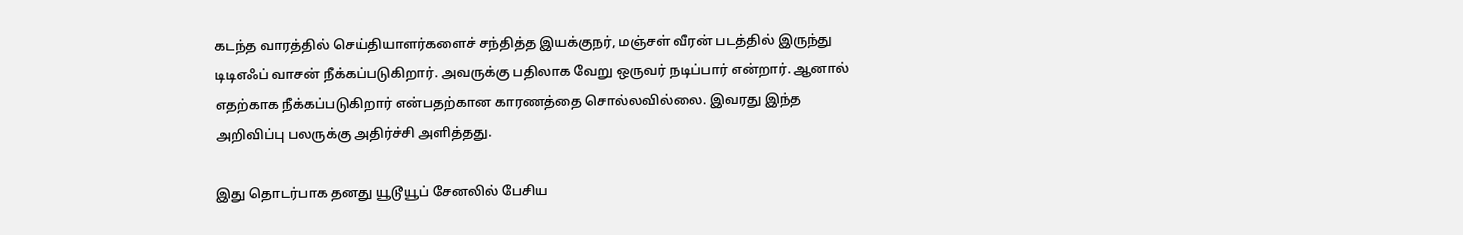கடந்த வாரத்தில் செய்தியாளர்களைச் சந்தித்த இயக்குநர், மஞ்சள் வீரன் படத்தில் இருந்து டிடிஎஃப் வாசன் நீக்கப்படுகிறார். அவருக்கு பதிலாக வேறு ஒருவர் நடிப்பார் என்றார். ஆனால் எதற்காக நீக்கப்படுகிறார் என்பதற்கான காரணத்தை சொல்லவில்லை. இவரது இந்த அறிவிப்பு பலருக்கு அதிர்ச்சி அளித்தது.

இது தொடர்பாக தனது யூடூயூப் சேனலில் பேசிய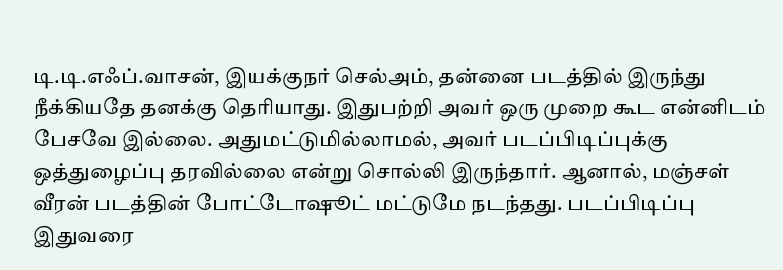டி.டி.எஃப்.வாசன், இயக்குநர் செல்அம், தன்னை படத்தில் இருந்து நீக்கியதே தனக்கு தெரியாது. இதுபற்றி அவர் ஒரு முறை கூட என்னிடம் பேசவே இல்லை. அதுமட்டுமில்லாமல், அவர் படப்பிடிப்புக்கு ஒத்துழைப்பு தரவில்லை என்று சொல்லி இருந்தார். ஆனால், மஞ்சள் வீரன் படத்தின் போட்டோஷூட் மட்டுமே நடந்தது. படப்பிடிப்பு இதுவரை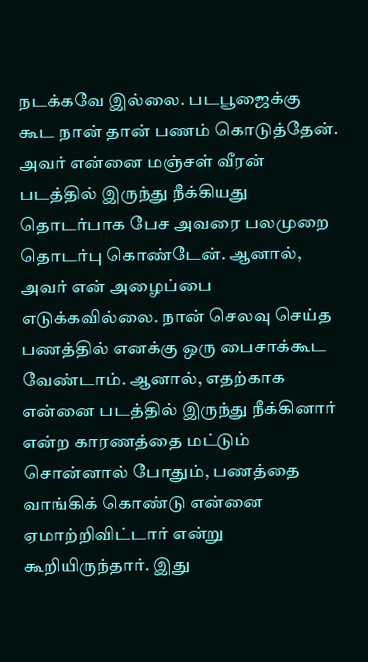நடக்கவே இல்லை. படபூஜைக்கு கூட நான் தான் பணம் கொடுத்தேன். அவர் என்னை மஞ்சள் வீரன் படத்தில் இருந்து நீக்கியது தொடர்பாக பேச அவரை பலமுறை தொடர்பு கொண்டேன். ஆனால், அவர் என் அழைப்பை எடுக்கவில்லை. நான் செலவு செய்த பணத்தில் எனக்கு ஒரு பைசாக்கூட வேண்டாம். ஆனால், எதற்காக என்னை படத்தில் இருந்து நீக்கினார் என்ற காரணத்தை மட்டும் சொன்னால் போதும், பணத்தை வாங்கிக் கொண்டு என்னை ஏமாற்றிவிட்டார் என்று கூறியிருந்தார். இது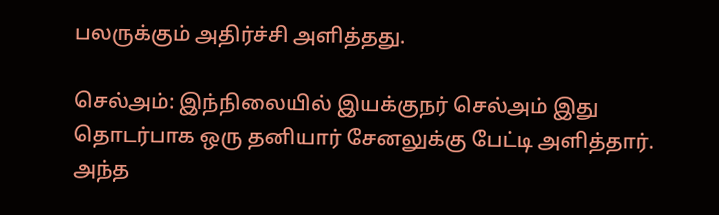பலருக்கும் அதிர்ச்சி அளித்தது.

செல்அம்: இந்நிலையில் இயக்குநர் செல்அம் இது தொடர்பாக ஒரு தனியார் சேனலுக்கு பேட்டி அளித்தார். அந்த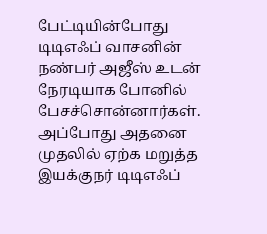பேட்டியின்போது டிடிஎஃப் வாசனின் நண்பர் அஜீஸ் உடன் நேரடியாக போனில் பேசச்சொன்னார்கள். அப்போது அதனை முதலில் ஏற்க மறுத்த இயக்குநர் டிடிஎஃப்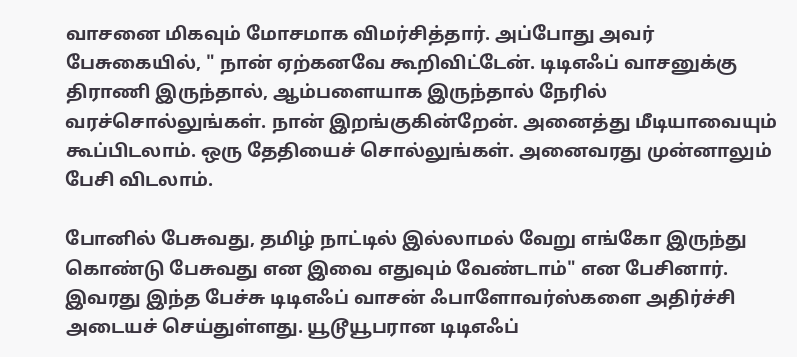வாசனை மிகவும் மோசமாக விமர்சித்தார். அப்போது அவர் பேசுகையில், " நான் ஏற்கனவே கூறிவிட்டேன். டிடிஎஃப் வாசனுக்கு திராணி இருந்தால், ஆம்பளையாக இருந்தால் நேரில் வரச்சொல்லுங்கள். நான் இறங்குகின்றேன். அனைத்து மீடியாவையும் கூப்பிடலாம். ஒரு தேதியைச் சொல்லுங்கள். அனைவரது முன்னாலும் பேசி விடலாம்.

போனில் பேசுவது, தமிழ் நாட்டில் இல்லாமல் வேறு எங்கோ இருந்து கொண்டு பேசுவது என இவை எதுவும் வேண்டாம்" என பேசினார். இவரது இந்த பேச்சு டிடிஎஃப் வாசன் ஃபாளோவர்ஸ்களை அதிர்ச்சி அடையச் செய்துள்ளது. யூடூயூபரான டிடிஎஃப்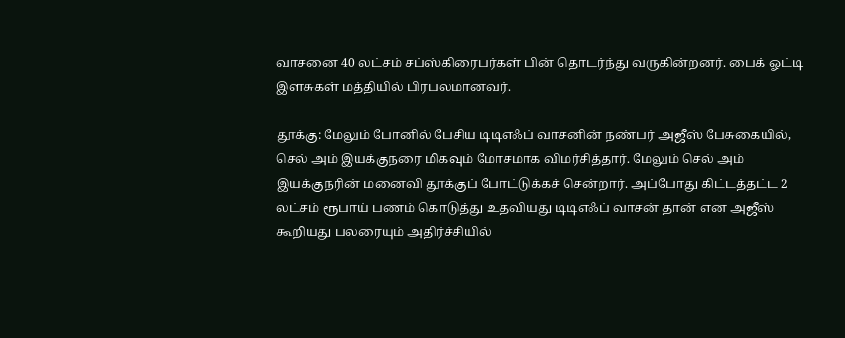வாசனை 40 லட்சம் சப்ஸ்கிரைபர்கள் பின் தொடர்ந்து வருகின்றனர். பைக் ஓட்டி இளசுகள் மத்தியில் பிரபலமானவர்.

தூக்கு: மேலும் போனில் பேசிய டிடிஎஃப் வாசனின் நண்பர் அஜீஸ் பேசுகையில், செல் அம் இயக்குநரை மிகவும் மோசமாக விமர்சித்தார். மேலும் செல் அம் இயக்குநரின் மனைவி தூக்குப் போட்டுக்கச் சென்றார். அப்போது கிட்டத்தட்ட 2 லட்சம் ரூபாய் பணம் கொடுத்து உதவியது டிடிஎஃப் வாசன் தான் என அஜீஸ் கூறியது பலரையும் அதிர்ச்சியில்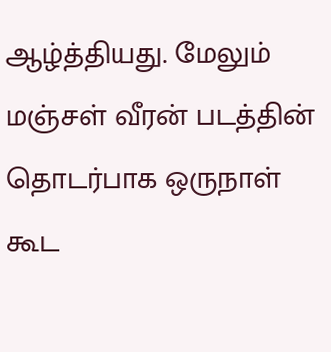ஆழ்த்தியது. மேலும் மஞ்சள் வீரன் படத்தின் தொடர்பாக ஒருநாள் கூட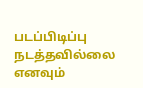படப்பிடிப்பு நடத்தவில்லை எனவும்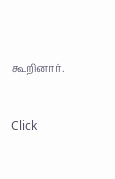கூறினார்.


Click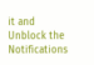it and Unblock the Notifications